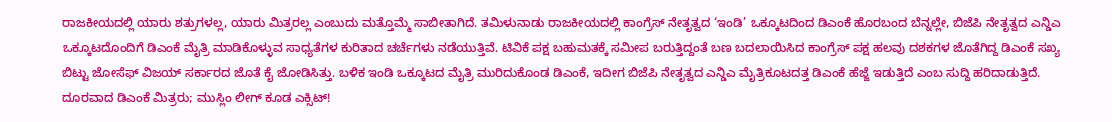ರಾಜಕೀಯದಲ್ಲಿ ಯಾರು ಶತ್ರುಗಳಲ್ಲ, ಯಾರು ಮಿತ್ರರಲ್ಲ ಎಂಬುದು ಮತ್ತೊಮ್ಮೆ ಸಾಬೀತಾಗಿದೆ. ತಮಿಳುನಾಡು ರಾಜಕೀಯದಲ್ಲಿ ಕಾಂಗ್ರೆಸ್ ನೇತೃತ್ವದ ‘ಇಂಡಿ’ ಒಕ್ಕೂಟದಿಂದ ಡಿಎಂಕೆ ಹೊರಬಂದ ಬೆನ್ನಲ್ಲೇ, ಬಿಜೆಪಿ ನೇತೃತ್ವದ ಎನ್ಡಿಎ ಒಕ್ಕೂಟದೊಂದಿಗೆ ಡಿಎಂಕೆ ಮೈತ್ರಿ ಮಾಡಿಕೊಳ್ಳುವ ಸಾಧ್ಯತೆಗಳ ಕುರಿತಾದ ಚರ್ಚೆಗಳು ನಡೆಯುತ್ತಿವೆ. ಟಿವಿಕೆ ಪಕ್ಷ ಬಹುಮತಕ್ಕೆ ಸಮೀಪ ಬರುತ್ತಿದ್ದಂತೆ ಬಣ ಬದಲಾಯಿಸಿದ ಕಾಂಗ್ರೆಸ್ ಪಕ್ಷ ಹಲವು ದಶಕಗಳ ಜೊತೆಗಿದ್ದ ಡಿಎಂಕೆ ಸಖ್ಯ ಬಿಟ್ಟು ಜೋಸೆಫ್ ವಿಜಯ್ ಸರ್ಕಾರದ ಜೊತೆ ಕೈ ಜೋಡಿಸಿತ್ತು. ಬಳಿಕ ಇಂಡಿ ಒಕ್ಕೂಟದ ಮೈತ್ರಿ ಮುರಿದುಕೊಂಡ ಡಿಎಂಕೆ, ಇದೀಗ ಬಿಜೆಪಿ ನೇತೃತ್ವದ ಎನ್ಡಿಎ ಮೈತ್ರಿಕೂಟದತ್ತ ಡಿಎಂಕೆ ಹೆಜ್ಜೆ ಇಡುತ್ತಿದೆ ಎಂಬ ಸುದ್ದಿ ಹರಿದಾಡುತ್ತಿದೆ.
ದೂರವಾದ ಡಿಎಂಕೆ ಮಿತ್ರರು; ಮುಸ್ಲಿಂ ಲೀಗ್ ಕೂಡ ಎಕ್ಸಿಟ್!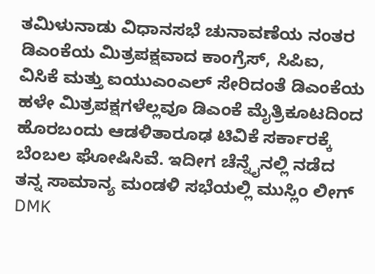ತಮಿಳುನಾಡು ವಿಧಾನಸಭೆ ಚುನಾವಣೆಯ ನಂತರ ಡಿಎಂಕೆಯ ಮಿತ್ರಪಕ್ಷವಾದ ಕಾಂಗ್ರೆಸ್, ಸಿಪಿಐ, ವಿಸಿಕೆ ಮತ್ತು ಐಯುಎಂಎಲ್ ಸೇರಿದಂತೆ ಡಿಎಂಕೆಯ ಹಳೇ ಮಿತ್ರಪಕ್ಷಗಳೆಲ್ಲವೂ ಡಿಎಂಕೆ ಮೈತ್ರಿಕೂಟದಿಂದ ಹೊರಬಂದು ಆಡಳಿತಾರೂಢ ಟಿವಿಕೆ ಸರ್ಕಾರಕ್ಕೆ ಬೆಂಬಲ ಘೋಷಿಸಿವೆ. ಇದೀಗ ಚೆನ್ನೈನಲ್ಲಿ ನಡೆದ ತನ್ನ ಸಾಮಾನ್ಯ ಮಂಡಳಿ ಸಭೆಯಲ್ಲಿ ಮುಸ್ಲಿಂ ಲೀಗ್ DMK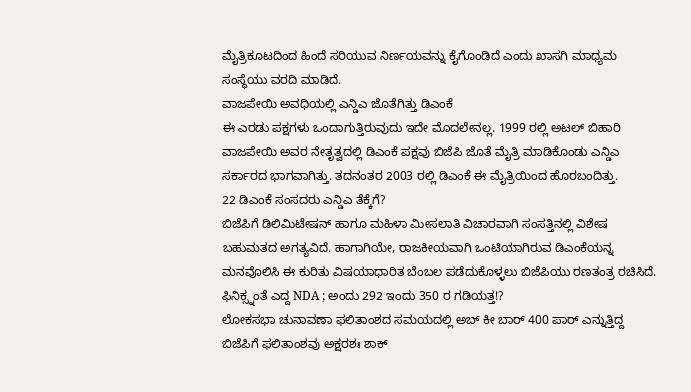ಮೈತ್ರಿಕೂಟದಿಂದ ಹಿಂದೆ ಸರಿಯುವ ನಿರ್ಣಯವನ್ನು ಕೈಗೊಂಡಿದೆ ಎಂದು ಖಾಸಗಿ ಮಾಧ್ಯಮ ಸಂಸ್ಥೆಯು ವರದಿ ಮಾಡಿದೆ.
ವಾಜಪೇಯಿ ಅವಧಿಯಲ್ಲಿ ಎನ್ಡಿಎ ಜೊತೆಗಿತ್ತು ಡಿಎಂಕೆ
ಈ ಎರಡು ಪಕ್ಷಗಳು ಒಂದಾಗುತ್ತಿರುವುದು ಇದೇ ಮೊದಲೇನಲ್ಲ. 1999 ರಲ್ಲಿ ಅಟಲ್ ಬಿಹಾರಿ ವಾಜಪೇಯಿ ಅವರ ನೇತೃತ್ವದಲ್ಲಿ ಡಿಎಂಕೆ ಪಕ್ಷವು ಬಿಜೆಪಿ ಜೊತೆ ಮೈತ್ರಿ ಮಾಡಿಕೊಂಡು ಎನ್ಡಿಎ ಸರ್ಕಾರದ ಭಾಗವಾಗಿತ್ತು. ತದನಂತರ 2003 ರಲ್ಲಿ ಡಿಎಂಕೆ ಈ ಮೈತ್ರಿಯಿಂದ ಹೊರಬಂದಿತ್ತು.
22 ಡಿಎಂಕೆ ಸಂಸದರು ಎನ್ಡಿಎ ತೆಕ್ಕೆಗೆ?
ಬಿಜೆಪಿಗೆ ಡಿಲಿಮಿಟೇಷನ್ ಹಾಗೂ ಮಹಿಳಾ ಮೀಸಲಾತಿ ವಿಚಾರವಾಗಿ ಸಂಸತ್ತಿನಲ್ಲಿ ವಿಶೇಷ ಬಹುಮತದ ಅಗತ್ಯವಿದೆ. ಹಾಗಾಗಿಯೇ, ರಾಜಕೀಯವಾಗಿ ಒಂಟಿಯಾಗಿರುವ ಡಿಎಂಕೆಯನ್ನ ಮನವೊಲಿಸಿ ಈ ಕುರಿತು ವಿಷಯಾಧಾರಿತ ಬೆಂಬಲ ಪಡೆದುಕೊಳ್ಳಲು ಬಿಜೆಪಿಯು ರಣತಂತ್ರ ರಚಿಸಿದೆ.
ಫಿನಿಕ್ಸ್ನಂತೆ ಎದ್ದ NDA ; ಅಂದು 292 ಇಂದು 350 ರ ಗಡಿಯತ್ತ!?
ಲೋಕಸಭಾ ಚುನಾವಣಾ ಫಲಿತಾಂಶದ ಸಮಯದಲ್ಲಿ ಅಬ್ ಕೀ ಬಾರ್ 400 ಪಾರ್ ಎನ್ನುತ್ತಿದ್ದ ಬಿಜೆಪಿಗೆ ಫಲಿತಾಂಶವು ಅಕ್ಷರಶಃ ಶಾಕ್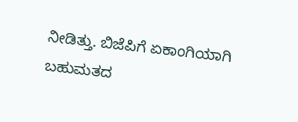ನೀಡಿತ್ತು. ಬಿಜೆಪಿಗೆ ಏಕಾಂಗಿಯಾಗಿ ಬಹುಮತದ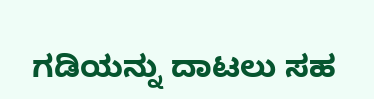ಗಡಿಯನ್ನು ದಾಟಲು ಸಹ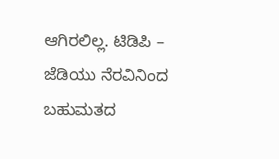ಆಗಿರಲಿಲ್ಲ. ಟಿಡಿಪಿ – ಜೆಡಿಯು ನೆರವಿನಿಂದ ಬಹುಮತದ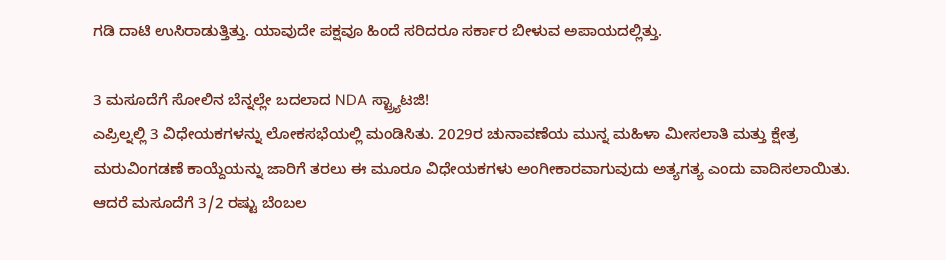ಗಡಿ ದಾಟಿ ಉಸಿರಾಡುತ್ತಿತ್ತು. ಯಾವುದೇ ಪಕ್ಷವೂ ಹಿಂದೆ ಸರಿದರೂ ಸರ್ಕಾರ ಬೀಳುವ ಅಪಾಯದಲ್ಲಿತ್ತು.

3 ಮಸೂದೆಗೆ ಸೋಲಿನ ಬೆನ್ನಲ್ಲೇ ಬದಲಾದ NDA ಸ್ಟ್ರ್ಯಾಟಜಿ!
ಎಪ್ರಿಲ್ನಲ್ಲಿ 3 ವಿಧೇಯಕಗಳನ್ನು ಲೋಕಸಭೆಯಲ್ಲಿ ಮಂಡಿಸಿತು. 2029ರ ಚುನಾವಣೆಯ ಮುನ್ನ ಮಹಿಳಾ ಮೀಸಲಾತಿ ಮತ್ತು ಕ್ಷೇತ್ರ ಮರುವಿಂಗಡಣೆ ಕಾಯ್ದೆಯನ್ನು ಜಾರಿಗೆ ತರಲು ಈ ಮೂರೂ ವಿಧೇಯಕಗಳು ಅಂಗೀಕಾರವಾಗುವುದು ಅತ್ಯಗತ್ಯ ಎಂದು ವಾದಿಸಲಾಯಿತು. ಆದರೆ ಮಸೂದೆಗೆ 3/2 ರಷ್ಟು ಬೆಂಬಲ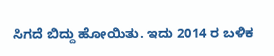ಸಿಗದೆ ಬಿದ್ದು ಹೋಯಿತು. ಇದು 2014 ರ ಬಳಿಕ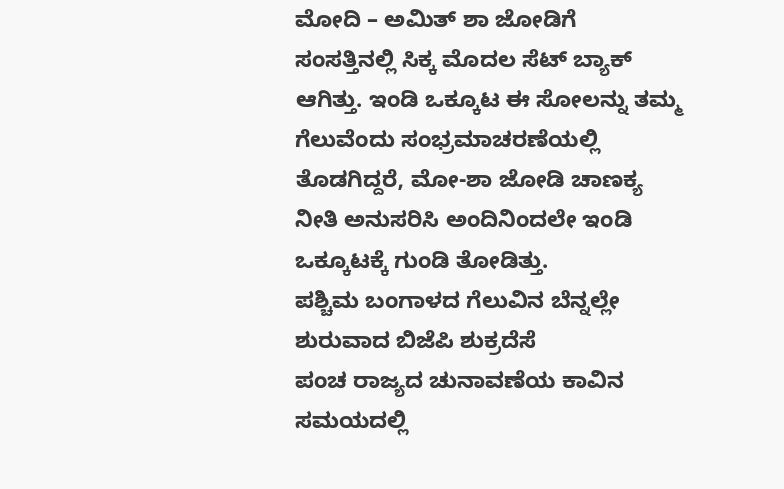ಮೋದಿ – ಅಮಿತ್ ಶಾ ಜೋಡಿಗೆ ಸಂಸತ್ತಿನಲ್ಲಿ ಸಿಕ್ಕ ಮೊದಲ ಸೆಟ್ ಬ್ಯಾಕ್ ಆಗಿತ್ತು. ಇಂಡಿ ಒಕ್ಕೂಟ ಈ ಸೋಲನ್ನು ತಮ್ಮ ಗೆಲುವೆಂದು ಸಂಭ್ರಮಾಚರಣೆಯಲ್ಲಿ ತೊಡಗಿದ್ದರೆ, ಮೋ-ಶಾ ಜೋಡಿ ಚಾಣಕ್ಯ ನೀತಿ ಅನುಸರಿಸಿ ಅಂದಿನಿಂದಲೇ ಇಂಡಿ ಒಕ್ಕೂಟಕ್ಕೆ ಗುಂಡಿ ತೋಡಿತ್ತು.
ಪಶ್ಚಿಮ ಬಂಗಾಳದ ಗೆಲುವಿನ ಬೆನ್ನಲ್ಲೇ ಶುರುವಾದ ಬಿಜೆಪಿ ಶುಕ್ರದೆಸೆ
ಪಂಚ ರಾಜ್ಯದ ಚುನಾವಣೆಯ ಕಾವಿನ ಸಮಯದಲ್ಲಿ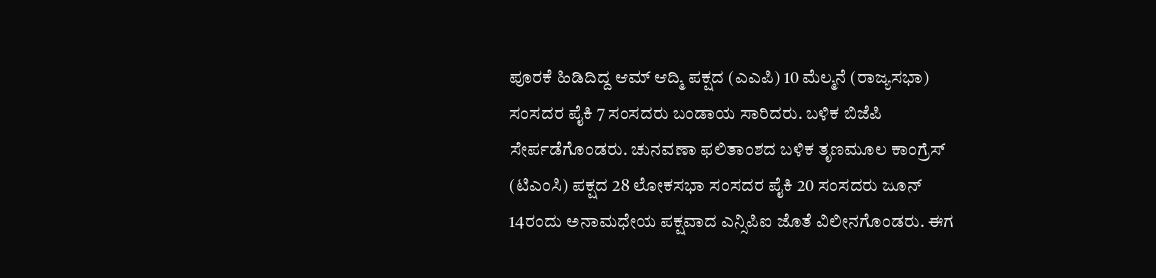ಪೂರಕೆ ಹಿಡಿದಿದ್ದ ಆಮ್ ಆದ್ಮಿ ಪಕ್ಷದ (ಎಎಪಿ) 10 ಮೆಲ್ಮನೆ (ರಾಜ್ಯಸಭಾ) ಸಂಸದರ ಪೈಕಿ 7 ಸಂಸದರು ಬಂಡಾಯ ಸಾರಿದರು. ಬಳಿಕ ಬಿಜೆಪಿ ಸೇರ್ಪಡೆಗೊಂಡರು. ಚುನವಣಾ ಫಲಿತಾಂಶದ ಬಳಿಕ ತೃಣಮೂಲ ಕಾಂಗ್ರೆಸ್ (ಟಿಎಂಸಿ) ಪಕ್ಷದ 28 ಲೋಕಸಭಾ ಸಂಸದರ ಪೈಕಿ 20 ಸಂಸದರು ಜೂನ್ 14ರಂದು ಅನಾಮಧೇಯ ಪಕ್ಷವಾದ ಎನ್ಸಿಪಿಐ ಜೊತೆ ವಿಲೀನಗೊಂಡರು. ಈಗ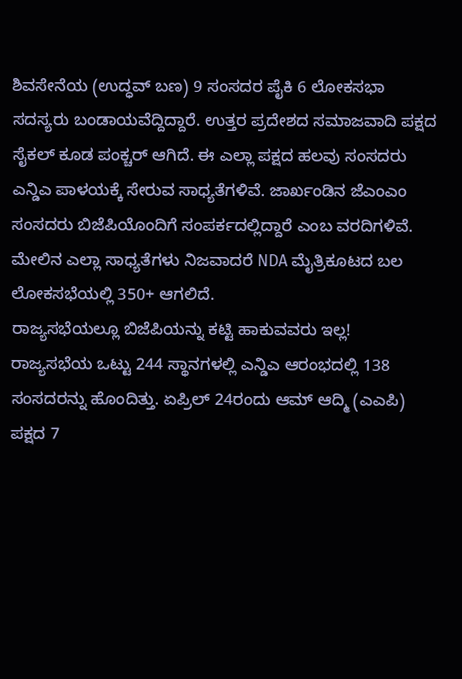ಶಿವಸೇನೆಯ (ಉದ್ಧವ್ ಬಣ) 9 ಸಂಸದರ ಪೈಕಿ 6 ಲೋಕಸಭಾ ಸದಸ್ಯರು ಬಂಡಾಯವೆದ್ದಿದ್ದಾರೆ. ಉತ್ತರ ಪ್ರದೇಶದ ಸಮಾಜವಾದಿ ಪಕ್ಷದ ಸೈಕಲ್ ಕೂಡ ಪಂಕ್ಚರ್ ಆಗಿದೆ. ಈ ಎಲ್ಲಾ ಪಕ್ಷದ ಹಲವು ಸಂಸದರು ಎನ್ಡಿಎ ಪಾಳಯಕ್ಕೆ ಸೇರುವ ಸಾಧ್ಯತೆಗಳಿವೆ. ಜಾರ್ಖಂಡಿನ ಜೆಎಂಎಂ ಸಂಸದರು ಬಿಜೆಪಿಯೊಂದಿಗೆ ಸಂಪರ್ಕದಲ್ಲಿದ್ದಾರೆ ಎಂಬ ವರದಿಗಳಿವೆ. ಮೇಲಿನ ಎಲ್ಲಾ ಸಾಧ್ಯತೆಗಳು ನಿಜವಾದರೆ NDA ಮೈತ್ರಿಕೂಟದ ಬಲ ಲೋಕಸಭೆಯಲ್ಲಿ 350+ ಆಗಲಿದೆ.
ರಾಜ್ಯಸಭೆಯಲ್ಲೂ ಬಿಜೆಪಿಯನ್ನು ಕಟ್ಟಿ ಹಾಕುವವರು ಇಲ್ಲ!
ರಾಜ್ಯಸಭೆಯ ಒಟ್ಟು 244 ಸ್ಥಾನಗಳಲ್ಲಿ ಎನ್ಡಿಎ ಆರಂಭದಲ್ಲಿ 138 ಸಂಸದರನ್ನು ಹೊಂದಿತ್ತು. ಏಪ್ರಿಲ್ 24ರಂದು ಆಮ್ ಆದ್ಮಿ (ಎಎಪಿ) ಪಕ್ಷದ 7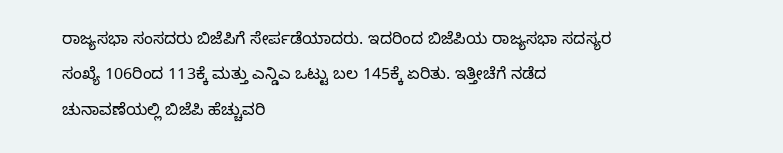ರಾಜ್ಯಸಭಾ ಸಂಸದರು ಬಿಜೆಪಿಗೆ ಸೇರ್ಪಡೆಯಾದರು. ಇದರಿಂದ ಬಿಜೆಪಿಯ ರಾಜ್ಯಸಭಾ ಸದಸ್ಯರ ಸಂಖ್ಯೆ 106ರಿಂದ 113ಕ್ಕೆ ಮತ್ತು ಎನ್ಡಿಎ ಒಟ್ಟು ಬಲ 145ಕ್ಕೆ ಏರಿತು. ಇತ್ತೀಚೆಗೆ ನಡೆದ ಚುನಾವಣೆಯಲ್ಲಿ ಬಿಜೆಪಿ ಹೆಚ್ಚುವರಿ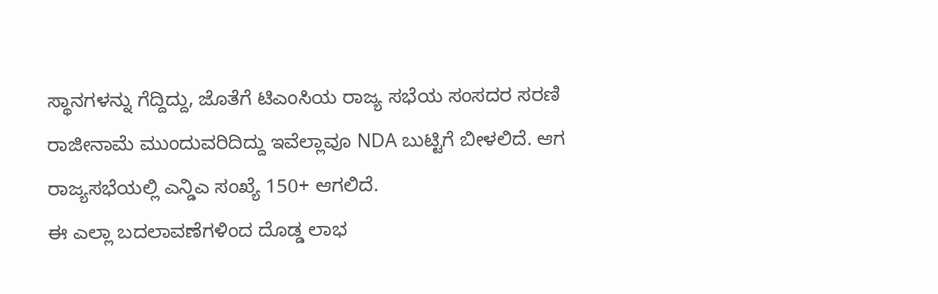ಸ್ಥಾನಗಳನ್ನು ಗೆದ್ದಿದ್ದು, ಜೊತೆಗೆ ಟಿಎಂಸಿಯ ರಾಜ್ಯ ಸಭೆಯ ಸಂಸದರ ಸರಣಿ ರಾಜೀನಾಮೆ ಮುಂದುವರಿದಿದ್ದು ಇವೆಲ್ಲಾವೂ NDA ಬುಟ್ಟಿಗೆ ಬೀಳಲಿದೆ. ಆಗ ರಾಜ್ಯಸಭೆಯಲ್ಲಿ ಎನ್ಡಿಎ ಸಂಖ್ಯೆ 150+ ಆಗಲಿದೆ.
ಈ ಎಲ್ಲಾ ಬದಲಾವಣೆಗಳಿಂದ ದೊಡ್ಡ ಲಾಭ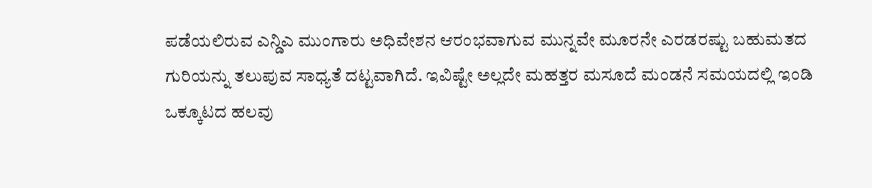ಪಡೆಯಲಿರುವ ಎನ್ಡಿಎ ಮುಂಗಾರು ಅಧಿವೇಶನ ಆರಂಭವಾಗುವ ಮುನ್ನವೇ ಮೂರನೇ ಎರಡರಷ್ಟು ಬಹುಮತದ ಗುರಿಯನ್ನು ತಲುಪುವ ಸಾಧ್ಯತೆ ದಟ್ಟವಾಗಿದೆ. ಇವಿಷ್ಟೇ ಅಲ್ಲದೇ ಮಹತ್ತರ ಮಸೂದೆ ಮಂಡನೆ ಸಮಯದಲ್ಲಿ ಇಂಡಿ ಒಕ್ಕೂಟದ ಹಲವು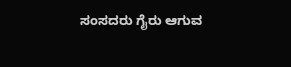ಸಂಸದರು ಗೈರು ಆಗುವ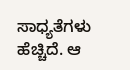ಸಾಧ್ಯತೆಗಳು ಹೆಚ್ಚಿದೆ. ಆ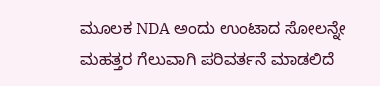ಮೂಲಕ NDA ಅಂದು ಉಂಟಾದ ಸೋಲನ್ನೇ ಮಹತ್ತರ ಗೆಲುವಾಗಿ ಪರಿವರ್ತನೆ ಮಾಡಲಿದೆ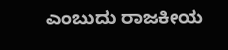ಎಂಬುದು ರಾಜಕೀಯ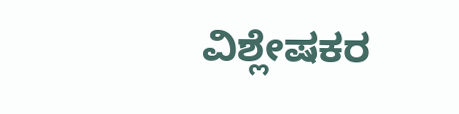ವಿಶ್ಲೇಷಕರ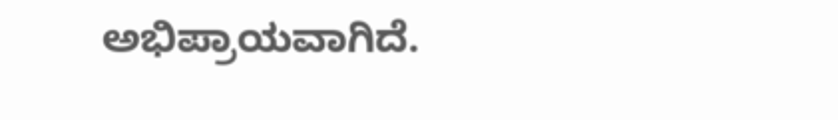ಅಭಿಪ್ರಾಯವಾಗಿದೆ.